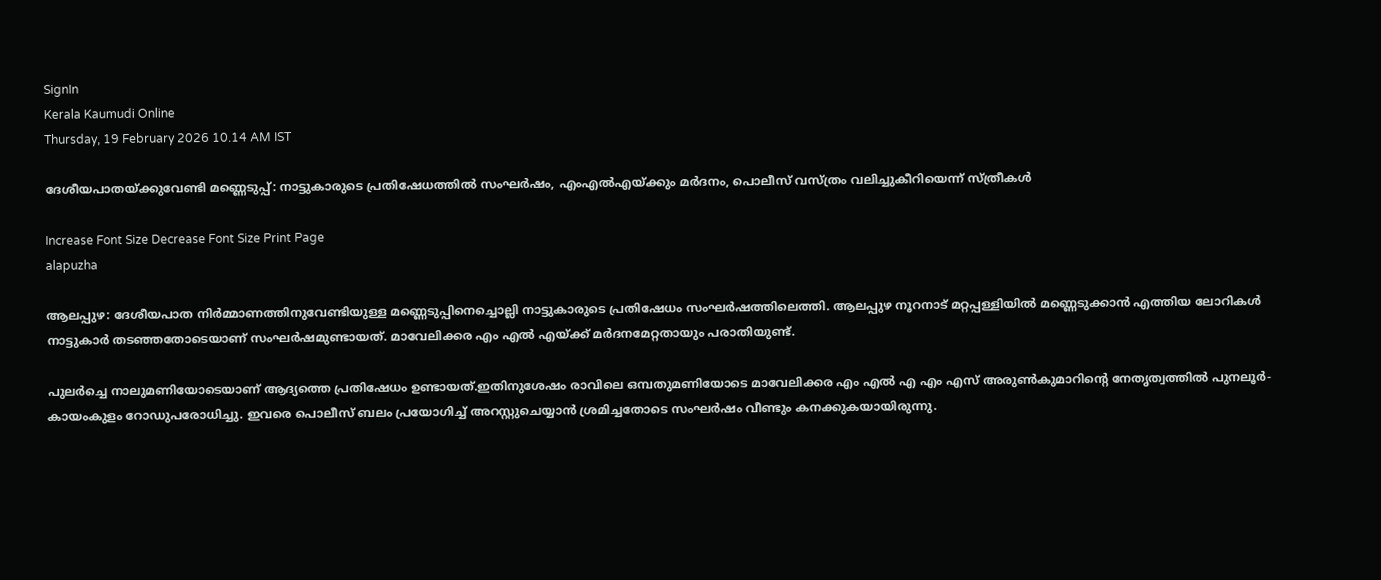SignIn
Kerala Kaumudi Online
Thursday, 19 February 2026 10.14 AM IST

ദേശീയപാതയ്ക്കുവേണ്ടി മണ്ണെടുപ്പ്: നാട്ടുകാരുടെ പ്രതിഷേധത്തിൽ സംഘർഷം, എംഎൽഎയ്ക്കും മർദനം, പൊലീസ് വസ്ത്രം വലിച്ചുകീറിയെന്ന് സ്ത്രീകൾ

Increase Font Size Decrease Font Size Print Page
alapuzha

ആലപ്പുഴ: ദേശീയപാത നിർമ്മാണത്തിനുവേണ്ടിയുള്ള മണ്ണെടുപ്പിനെച്ചൊല്ലി നാട്ടുകാരുടെ പ്രതിഷേധം സംഘർഷത്തിലെത്തി. ആലപ്പുഴ നൂറനാട് മറ്റപ്പള്ളിയിൽ മണ്ണെടുക്കാൻ എത്തിയ ലോറികൾ നാട്ടുകാർ തടഞ്ഞതോടെയാണ് സംഘർഷമുണ്ടായത്. മാവേലിക്കര എം എൽ എയ്ക്ക് മർദനമേറ്റതായും പരാതിയുണ്ട്.

പുലർച്ചെ നാലുമണിയോടെയാണ് ആദ്യത്തെ പ്രതിഷേധം ഉണ്ടായത്.ഇതിനുശേഷം രാവിലെ ഒമ്പതുമണിയോടെ മാവേലിക്കര എം എൽ എ എം എസ് അരുൺകുമാറിന്റെ നേതൃത്വത്തിൽ പുനലൂർ- കായംകുളം റോഡുപരോധിച്ചു. ഇവരെ പൊലീസ് ബലം പ്രയോഗിച്ച് അറസ്റ്റുചെയ്യാൻ ശ്രമിച്ചതോടെ സംഘർഷം വീണ്ടും കനക്കുകയായിരുന്നു.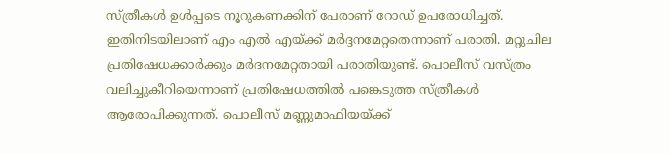സ്ത്രീകൾ ഉൾപ്പടെ നൂറുകണക്കിന് പേരാണ് റോഡ് ഉപരോധിച്ചത്. ഇതിനിടയിലാണ് എം എൽ എയ്ക്ക് മർദ്ദനമേറ്റതെന്നാണ് പരാതി. മറ്റുചില പ്രതിഷേധക്കാർക്കും മർദനമേറ്റതായി പരാതിയുണ്ട്. പൊലീസ് വസ്ത്രം വലിച്ചുകീറിയെന്നാണ് പ്രതിഷേധത്തിൽ പങ്കെടുത്ത സ്ത്രീകൾ ആരോപിക്കുന്നത്. പൊലീസ് മണ്ണുമാഫിയയ്ക്ക്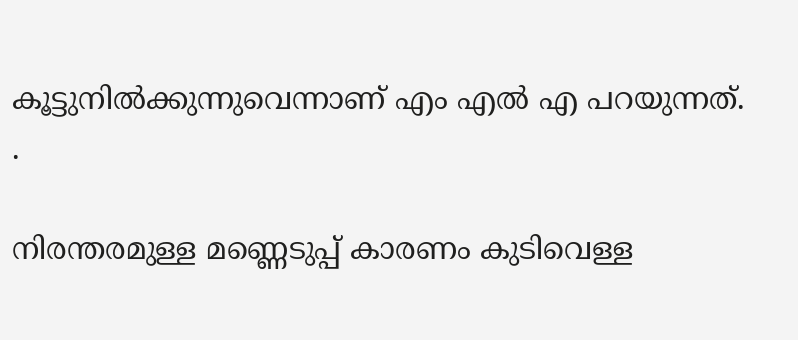കൂട്ടുനിൽക്കുന്നുവെന്നാണ് എം എൽ എ പറയുന്നത്. .

നിരന്തരമുള്ള മണ്ണെടുപ്പ് കാരണം കുടിവെള്ള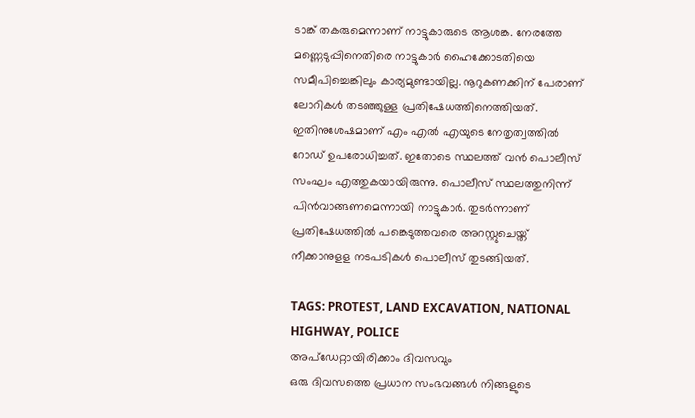ടാങ്ക് തകരുമെന്നാണ് നാട്ടുകാരുടെ ആശങ്ക. നേരത്തേ മണ്ണെടുപ്പിനെതിരെ നാട്ടുകാർ ഹൈക്കോടതിയെ സമീപിച്ചെങ്കിലും കാര്യമുണ്ടായില്ല. നൂറുകണക്കിന് പേരാണ് ലോറികൾ തടഞ്ഞുള്ള പ്രതിഷേധത്തിനെത്തിയത്. ഇതിനുശേഷമാണ് എം എൽ എയുടെ നേതൃത്വത്തിൽ റോഡ് ഉപരോധിച്ചത്. ഇതോടെ സ്ഥലത്ത് വൻ പൊലീസ് സംഘം എത്തുകയായിരുന്നു. പൊലീസ് സ്ഥലത്തുനിന്ന് പിൻവാങ്ങണമെന്നായി നാട്ടുകാർ. തുടർന്നാണ് പ്രതിഷേധത്തിൽ പങ്കെടുത്തവരെ അറസ്റ്റുചെയ്ത് നീക്കാനുളള നടപടികൾ പൊലീസ് തുടങ്ങിയത്.

TAGS: PROTEST, LAND EXCAVATION, NATIONAL HIGHWAY, POLICE
അപ്ഡേറ്റായിരിക്കാം ദിവസവും
ഒരു ദിവസത്തെ പ്രധാന സംഭവങ്ങൾ നിങ്ങളുടെ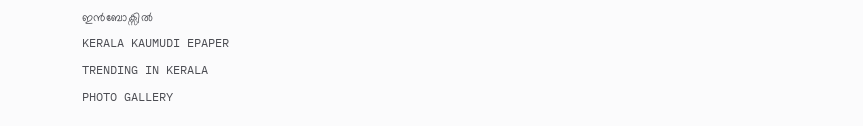ഇൻബോക്സിൽ
KERALA KAUMUDI EPAPER
TRENDING IN KERALA
PHOTO GALLERY